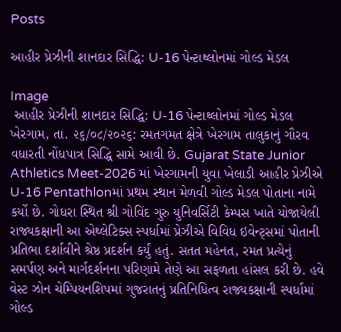Posts

આહીર પ્રેઝીની શાનદાર સિદ્ધિ: U-16 પેન્ટાથ્લોનમાં ગોલ્ડ મેડલ

Image
 આહીર પ્રેઝીની શાનદાર સિદ્ધિ: U-16 પેન્ટાથ્લોનમાં ગોલ્ડ મેડલ ખેરગામ, તા. ૨૬/૦૮/૨૦૨૬: રમતગમત ક્ષેત્રે ખેરગામ તાલુકાનું ગૌરવ વધારતી નોંધપાત્ર સિદ્ધિ સામે આવી છે. Gujarat State Junior Athletics Meet-2026 માં ખેરગામની યુવા ખેલાડી આહીર પ્રેઝીએ U-16 Pentathlonમાં પ્રથમ સ્થાન મેળવી ગોલ્ડ મેડલ પોતાના નામે કર્યો છે. ગોધરા સ્થિત શ્રી ગોવિંદ ગુરુ યુનિવર્સિટી કેમ્પસ ખાતે યોજાયેલી રાજ્યકક્ષાની આ એથ્લેટિક્સ સ્પર્ધામાં પ્રેઝીએ વિવિધ ઇવેન્ટ્સમાં પોતાની પ્રતિભા દર્શાવીને શ્રેષ્ઠ પ્રદર્શન કર્યું હતું. સતત મહેનત, રમત પ્રત્યેનું સમર્પણ અને માર્ગદર્શનના પરિણામે તેણે આ સફળતા હાંસલ કરી છે. હવે વેસ્ટ ઝોન ચેમ્પિયનશિપમાં ગુજરાતનું પ્રતિનિધિત્વ રાજ્યકક્ષાની સ્પર્ધામાં ગોલ્ડ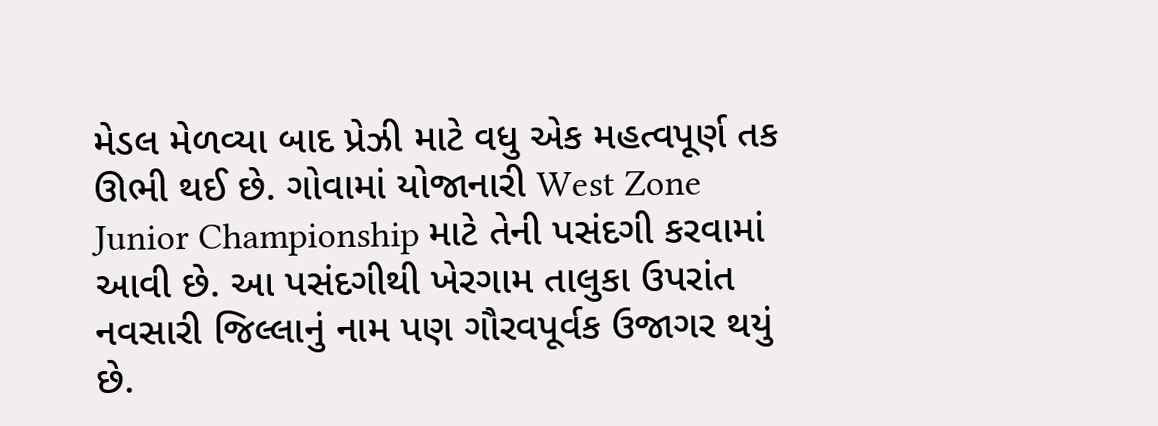મેડલ મેળવ્યા બાદ પ્રેઝી માટે વધુ એક મહત્વપૂર્ણ તક ઊભી થઈ છે. ગોવામાં યોજાનારી West Zone Junior Championship માટે તેની પસંદગી કરવામાં આવી છે. આ પસંદગીથી ખેરગામ તાલુકા ઉપરાંત નવસારી જિલ્લાનું નામ પણ ગૌરવપૂર્વક ઉજાગર થયું છે.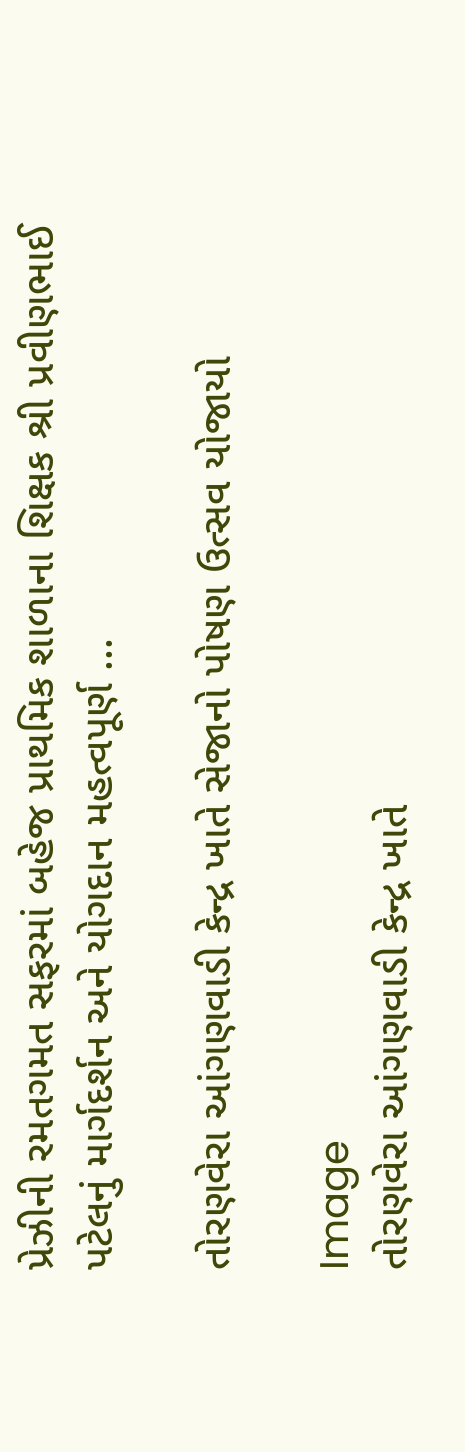પ્રેઝીની રમતગમત સફરમાં બહેજ પ્રાથમિક શાળાના શિક્ષક શ્રી પ્રવીણભાઈ પટેલનું માર્ગદર્શન અને યોગદાન મહત્વપૂર્ણ ...

તોરણવેરા આંગણવાડી કેન્દ્ર ખાતે સેજાનો પોષણ ઉત્સવ યોજાયો

Image
તોરણવેરા આંગણવાડી કેન્દ્ર ખાતે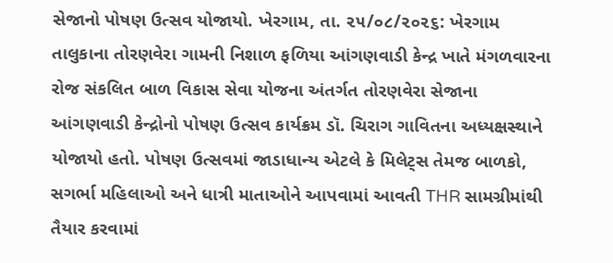સેજાનો પોષણ ઉત્સવ યોજાયો. ખેરગામ, તા. ૨૫/૦૮/૨૦૨૬: ખેરગામ તાલુકાના તોરણવેરા ગામની નિશાળ ફળિયા આંગણવાડી કેન્દ્ર ખાતે મંગળવારના રોજ સંકલિત બાળ વિકાસ સેવા યોજના અંતર્ગત તોરણવેરા સેજાના આંગણવાડી કેન્દ્રોનો પોષણ ઉત્સવ કાર્યક્રમ ડૉ. ચિરાગ ગાવિતના અધ્યક્ષસ્થાને યોજાયો હતો. પોષણ ઉત્સવમાં જાડાધાન્ય એટલે કે મિલેટ્સ તેમજ બાળકો, સગર્ભા મહિલાઓ અને ધાત્રી માતાઓને આપવામાં આવતી THR સામગ્રીમાંથી તૈયાર કરવામાં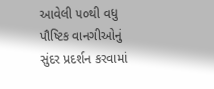આવેલી ૫૦થી વધુ પૌષ્ટિક વાનગીઓનું સુંદર પ્રદર્શન કરવામાં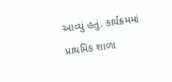આવ્યું હતું. કાર્યક્રમમાં પ્રાથમિક શાળા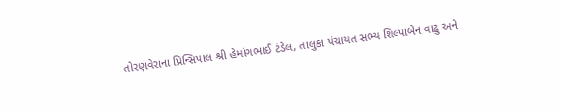તોરણવેરાના પ્રિન્સિપાલ શ્રી હેમાંગભાઈ ટંડેલ, તાલુકા પંચાયત સભ્ય શિલ્પાબેન વાઢુ અને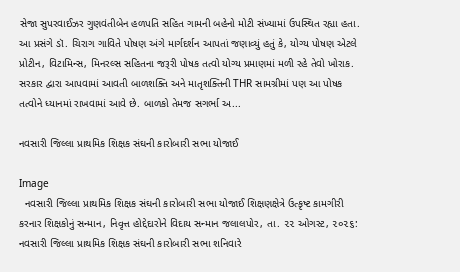સેજા સુપરવાઈઝર ગુણવંતીબેન હળપતિ સહિત ગામની બહેનો મોટી સંખ્યામાં ઉપસ્થિત રહ્યા હતા. આ પ્રસંગે ડૉ. ચિરાગ ગાવિતે પોષણ અંગે માર્ગદર્શન આપતાં જણાવ્યું હતું કે, યોગ્ય પોષણ એટલે પ્રોટીન, વિટામિન્સ, મિનરલ્સ સહિતના જરૂરી પોષક તત્વો યોગ્ય પ્રમાણમાં મળી રહે તેવો ખોરાક. સરકાર દ્વારા આપવામાં આવતી બાળશક્તિ અને માતૃશક્તિની THR સામગ્રીમાં પણ આ પોષક તત્વોને ધ્યાનમાં રાખવામાં આવે છે. બાળકો તેમજ સગર્ભા અ...

નવસારી જિલ્લા પ્રાથમિક શિક્ષક સંઘની કારોબારી સભા યોજાઈ

Image
  નવસારી જિલ્લા પ્રાથમિક શિક્ષક સંઘની કારોબારી સભા યોજાઈ શિક્ષણક્ષેત્રે ઉત્કૃષ્ટ કામગીરી કરનાર શિક્ષકોનું સન્માન, નિવૃત્ત હોદ્દેદારોને વિદાય સન્માન જલાલપોર, તા. ૨૨ ઓગસ્ટ, ૨૦૨૬: નવસારી જિલ્લા પ્રાથમિક શિક્ષક સંઘની કારોબારી સભા શનિવારે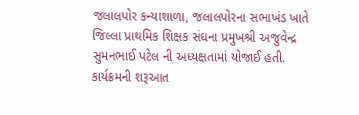જલાલપોર કન્યાશાળા, જલાલપોરના સભાખંડ ખાતે જિલ્લા પ્રાથમિક શિક્ષક સંઘના પ્રમુખશ્રી અજુવેન્દ્ર સુમનભાઈ પટેલ ની અધ્યક્ષતામાં યોજાઈ હતી. કાર્યક્રમની શરૂઆત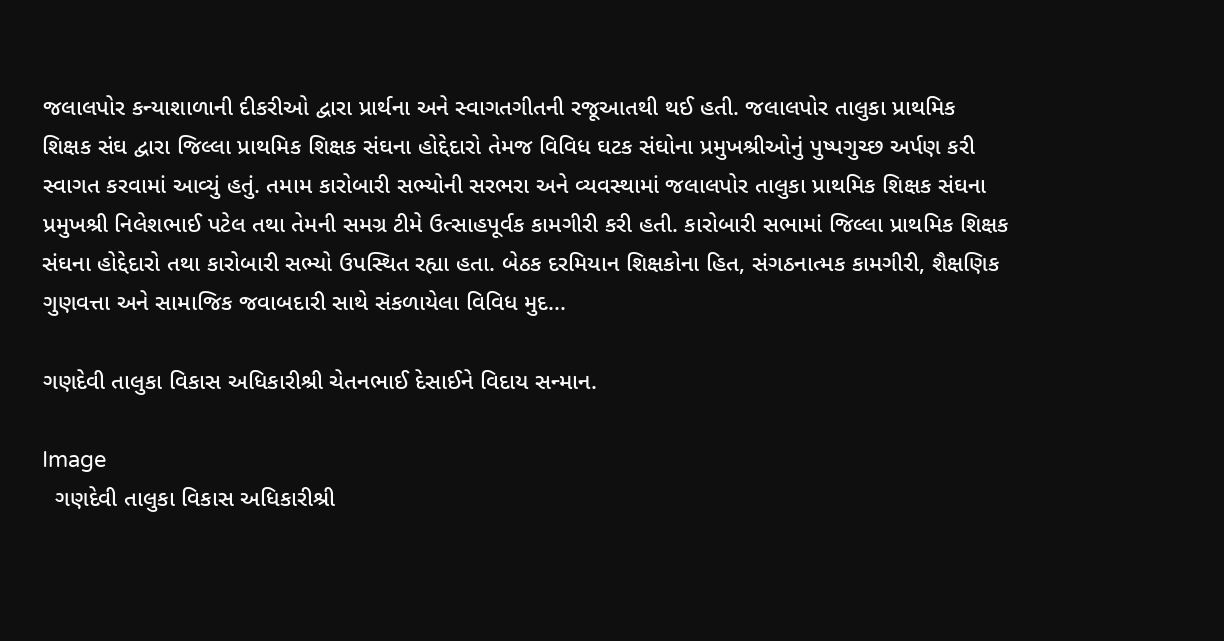જલાલપોર કન્યાશાળાની દીકરીઓ દ્વારા પ્રાર્થના અને સ્વાગતગીતની રજૂઆતથી થઈ હતી. જલાલપોર તાલુકા પ્રાથમિક શિક્ષક સંઘ દ્વારા જિલ્લા પ્રાથમિક શિક્ષક સંઘના હોદ્દેદારો તેમજ વિવિધ ઘટક સંઘોના પ્રમુખશ્રીઓનું પુષ્પગુચ્છ અર્પણ કરી સ્વાગત કરવામાં આવ્યું હતું. તમામ કારોબારી સભ્યોની સરભરા અને વ્યવસ્થામાં જલાલપોર તાલુકા પ્રાથમિક શિક્ષક સંઘના પ્રમુખશ્રી નિલેશભાઈ પટેલ તથા તેમની સમગ્ર ટીમે ઉત્સાહપૂર્વક કામગીરી કરી હતી. કારોબારી સભામાં જિલ્લા પ્રાથમિક શિક્ષક સંઘના હોદ્દેદારો તથા કારોબારી સભ્યો ઉપસ્થિત રહ્યા હતા. બેઠક દરમિયાન શિક્ષકોના હિત, સંગઠનાત્મક કામગીરી, શૈક્ષણિક ગુણવત્તા અને સામાજિક જવાબદારી સાથે સંકળાયેલા વિવિધ મુદ...

ગણદેવી તાલુકા વિકાસ અધિકારીશ્રી ચેતનભાઈ દેસાઈને વિદાય સન્માન.

Image
  ગણદેવી તાલુકા વિકાસ અધિકારીશ્રી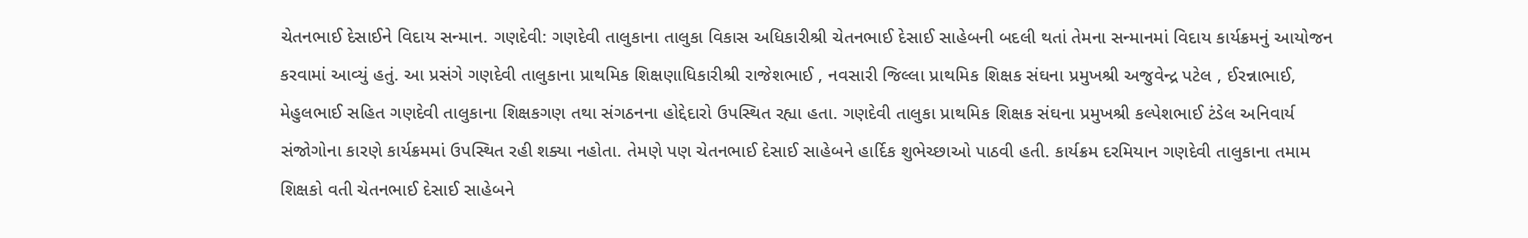ચેતનભાઈ દેસાઈને વિદાય સન્માન. ગણદેવી: ગણદેવી તાલુકાના તાલુકા વિકાસ અધિકારીશ્રી ચેતનભાઈ દેસાઈ સાહેબની બદલી થતાં તેમના સન્માનમાં વિદાય કાર્યક્રમનું આયોજન કરવામાં આવ્યું હતું. આ પ્રસંગે ગણદેવી તાલુકાના પ્રાથમિક શિક્ષણાધિકારીશ્રી રાજેશભાઈ , નવસારી જિલ્લા પ્રાથમિક શિક્ષક સંઘના પ્રમુખશ્રી અજુવેન્દ્ર પટેલ , ઈરન્નાભાઈ, મેહુલભાઈ સહિત ગણદેવી તાલુકાના શિક્ષકગણ તથા સંગઠનના હોદ્દેદારો ઉપસ્થિત રહ્યા હતા. ગણદેવી તાલુકા પ્રાથમિક શિક્ષક સંઘના પ્રમુખશ્રી કલ્પેશભાઈ ટંડેલ અનિવાર્ય સંજોગોના કારણે કાર્યક્રમમાં ઉપસ્થિત રહી શક્યા નહોતા. તેમણે પણ ચેતનભાઈ દેસાઈ સાહેબને હાર્દિક શુભેચ્છાઓ પાઠવી હતી. કાર્યક્રમ દરમિયાન ગણદેવી તાલુકાના તમામ શિક્ષકો વતી ચેતનભાઈ દેસાઈ સાહેબને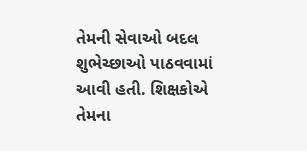તેમની સેવાઓ બદલ શુભેચ્છાઓ પાઠવવામાં આવી હતી. શિક્ષકોએ તેમના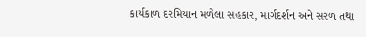કાર્યકાળ દરમિયાન મળેલા સહકાર, માર્ગદર્શન અને સરળ તથા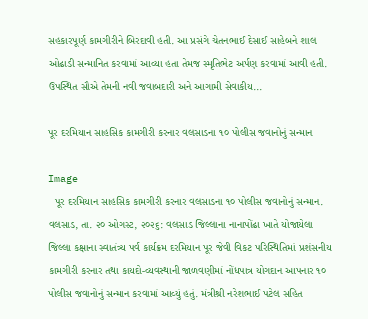સહકારપૂર્ણ કામગીરીને બિરદાવી હતી. આ પ્રસંગે ચેતનભાઈ દેસાઈ સાહેબને શાલ ઓઢાડી સન્માનિત કરવામાં આવ્યા હતા તેમજ સ્મૃતિભેટ અર્પણ કરવામાં આવી હતી. ઉપસ્થિત સૌએ તેમની નવી જવાબદારી અને આગામી સેવાકીય...

પૂર દરમિયાન સાહસિક કામગીરી કરનાર વલસાડના ૧૦ પોલીસ જવાનોનું સન્માન

Image
  પૂર દરમિયાન સાહસિક કામગીરી કરનાર વલસાડના ૧૦ પોલીસ જવાનોનું સન્માન. વલસાડ, તા. ૨૦ ઓગસ્ટ, ૨૦૨૬: વલસાડ જિલ્લાના નાનાપોંઢા ખાતે યોજાયેલા જિલ્લા કક્ષાના સ્વાતંત્ર્ય પર્વ કાર્યક્રમ દરમિયાન પૂર જેવી વિકટ પરિસ્થિતિમાં પ્રશંસનીય કામગીરી કરનાર તથા કાયદો-વ્યવસ્થાની જાળવણીમાં નોંધપાત્ર યોગદાન આપનાર ૧૦ પોલીસ જવાનોનું સન્માન કરવામાં આવ્યું હતું. મંત્રીશ્રી નરેશભાઈ પટેલ સહિત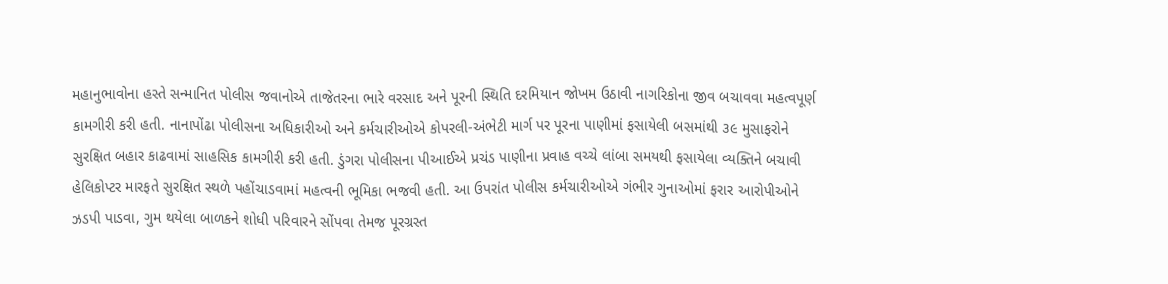મહાનુભાવોના હસ્તે સન્માનિત પોલીસ જવાનોએ તાજેતરના ભારે વરસાદ અને પૂરની સ્થિતિ દરમિયાન જોખમ ઉઠાવી નાગરિકોના જીવ બચાવવા મહત્વપૂર્ણ કામગીરી કરી હતી. નાનાપોંઢા પોલીસના અધિકારીઓ અને કર્મચારીઓએ કોપરલી-અંભેટી માર્ગ પર પૂરના પાણીમાં ફસાયેલી બસમાંથી ૩૯ મુસાફરોને સુરક્ષિત બહાર કાઢવામાં સાહસિક કામગીરી કરી હતી. ડુંગરા પોલીસના પીઆઈએ પ્રચંડ પાણીના પ્રવાહ વચ્ચે લાંબા સમયથી ફસાયેલા વ્યક્તિને બચાવી હેલિકોપ્ટર મારફતે સુરક્ષિત સ્થળે પહોંચાડવામાં મહત્વની ભૂમિકા ભજવી હતી. આ ઉપરાંત પોલીસ કર્મચારીઓએ ગંભીર ગુનાઓમાં ફરાર આરોપીઓને ઝડપી પાડવા, ગુમ થયેલા બાળકને શોધી પરિવારને સોંપવા તેમજ પૂરગ્રસ્ત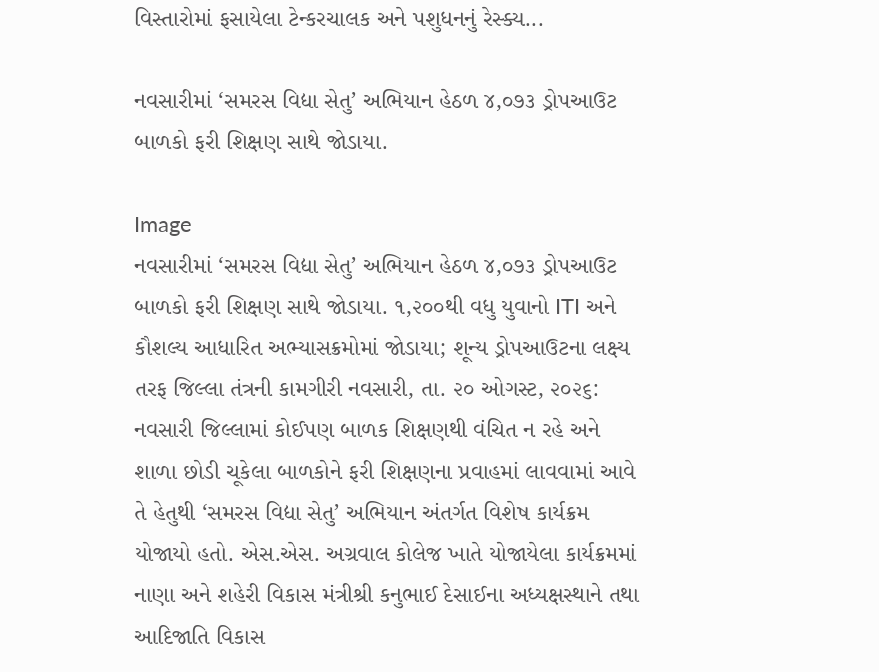વિસ્તારોમાં ફસાયેલા ટેન્કરચાલક અને પશુધનનું રેસ્ક્ય...

નવસારીમાં ‘સમરસ વિદ્યા સેતુ’ અભિયાન હેઠળ ૪,૦૭૩ ડ્રોપઆઉટ બાળકો ફરી શિક્ષણ સાથે જોડાયા.

Image
નવસારીમાં ‘સમરસ વિદ્યા સેતુ’ અભિયાન હેઠળ ૪,૦૭૩ ડ્રોપઆઉટ બાળકો ફરી શિક્ષણ સાથે જોડાયા. ૧,૨૦૦થી વધુ યુવાનો ITI અને કૌશલ્ય આધારિત અભ્યાસક્રમોમાં જોડાયા; શૂન્ય ડ્રોપઆઉટના લક્ષ્ય તરફ જિલ્લા તંત્રની કામગીરી નવસારી, તા. ૨૦ ઓગસ્ટ, ૨૦૨૬: નવસારી જિલ્લામાં કોઈપણ બાળક શિક્ષણથી વંચિત ન રહે અને શાળા છોડી ચૂકેલા બાળકોને ફરી શિક્ષણના પ્રવાહમાં લાવવામાં આવે તે હેતુથી ‘સમરસ વિદ્યા સેતુ’ અભિયાન અંતર્ગત વિશેષ કાર્યક્રમ યોજાયો હતો. એસ.એસ. અગ્રવાલ કોલેજ ખાતે યોજાયેલા કાર્યક્રમમાં નાણા અને શહેરી વિકાસ મંત્રીશ્રી કનુભાઈ દેસાઈના અધ્યક્ષસ્થાને તથા આદિજાતિ વિકાસ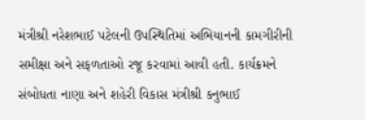મંત્રીશ્રી નરેશભાઈ પટેલની ઉપસ્થિતિમાં અભિયાનની કામગીરીની સમીક્ષા અને સફળતાઓ રજૂ કરવામાં આવી હતી. કાર્યક્રમને સંબોધતા નાણા અને શહેરી વિકાસ મંત્રીશ્રી કનુભાઈ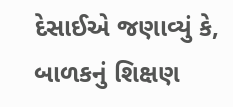દેસાઈએ જણાવ્યું કે, બાળકનું શિક્ષણ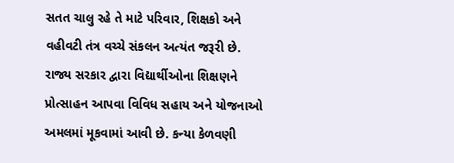સતત ચાલુ રહે તે માટે પરિવાર, શિક્ષકો અને વહીવટી તંત્ર વચ્ચે સંકલન અત્યંત જરૂરી છે. રાજ્ય સરકાર દ્વારા વિદ્યાર્થીઓના શિક્ષણને પ્રોત્સાહન આપવા વિવિધ સહાય અને યોજનાઓ અમલમાં મૂકવામાં આવી છે. કન્યા કેળવણી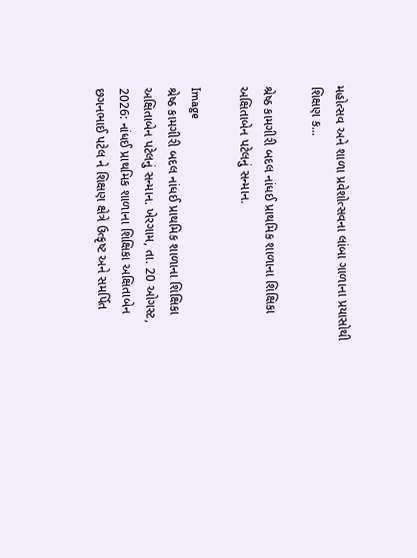મહોત્સવ અને શાળા પ્રવેશોત્સવના લાંબા ગાળાના પ્રયાસોથી શિક્ષણ ક...

શ્રેષ્ઠ કામગીરી બદલ નાંધઈ પ્રાથમિક શાળાના શિક્ષિકા અક્ષિતાબેન પટેલનું સન્માન.

Image
શ્રેષ્ઠ કામગીરી બદલ નાંધઈ પ્રાથમિક શાળાના શિક્ષિકા અક્ષિતાબેન પટેલનું સન્માન. ખેરગામ, તા. 20 ઓગસ્ટ, 2026: નાંધઈ પ્રાથમિક શાળાના શિક્ષિકા અક્ષિતાબેન છગનભાઈ પટેલ ને શિક્ષણ ક્ષેત્રે ઉત્કૃષ્ટ અને સમર્પિત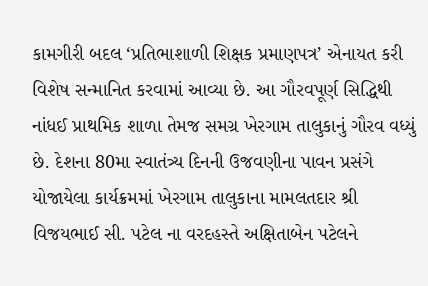કામગીરી બદલ ‘પ્રતિભાશાળી શિક્ષક પ્રમાણપત્ર’ એનાયત કરી વિશેષ સન્માનિત કરવામાં આવ્યા છે. આ ગૌરવપૂર્ણ સિદ્ધિથી નાંધઈ પ્રાથમિક શાળા તેમજ સમગ્ર ખેરગામ તાલુકાનું ગૌરવ વધ્યું છે. દેશના 80મા સ્વાતંત્ર્ય દિનની ઉજવણીના પાવન પ્રસંગે યોજાયેલા કાર્યક્રમમાં ખેરગામ તાલુકાના મામલતદાર શ્રી વિજયભાઈ સી. પટેલ ના વરદહસ્તે અક્ષિતાબેન પટેલને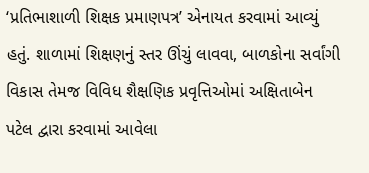‘પ્રતિભાશાળી શિક્ષક પ્રમાણપત્ર’ એનાયત કરવામાં આવ્યું હતું. શાળામાં શિક્ષણનું સ્તર ઊંચું લાવવા, બાળકોના સર્વાંગી વિકાસ તેમજ વિવિધ શૈક્ષણિક પ્રવૃત્તિઓમાં અક્ષિતાબેન પટેલ દ્વારા કરવામાં આવેલા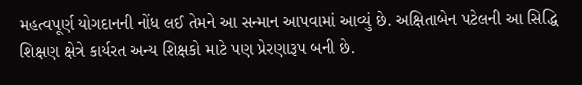મહત્વપૂર્ણ યોગદાનની નોંધ લઈ તેમને આ સન્માન આપવામાં આવ્યું છે. અક્ષિતાબેન પટેલની આ સિદ્ધિ શિક્ષણ ક્ષેત્રે કાર્યરત અન્ય શિક્ષકો માટે પણ પ્રેરણારૂપ બની છે.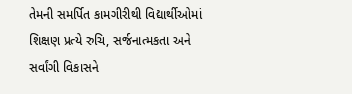તેમની સમર્પિત કામગીરીથી વિદ્યાર્થીઓમાં શિક્ષણ પ્રત્યે રુચિ, સર્જનાત્મકતા અને સર્વાંગી વિકાસને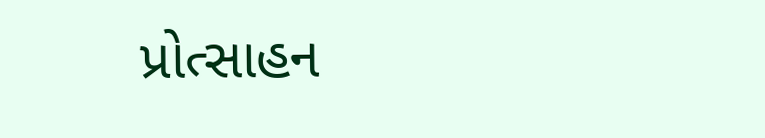પ્રોત્સાહન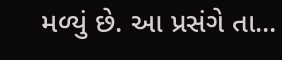મળ્યું છે. આ પ્રસંગે તા...